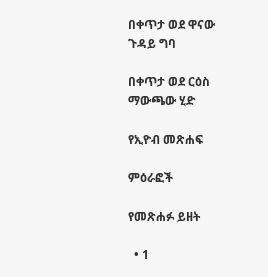በቀጥታ ወደ ዋናው ጉዳይ ግባ

በቀጥታ ወደ ርዕስ ማውጫው ሂድ

የኢዮብ መጽሐፍ

ምዕራፎች

የመጽሐፉ ይዘት

  • 1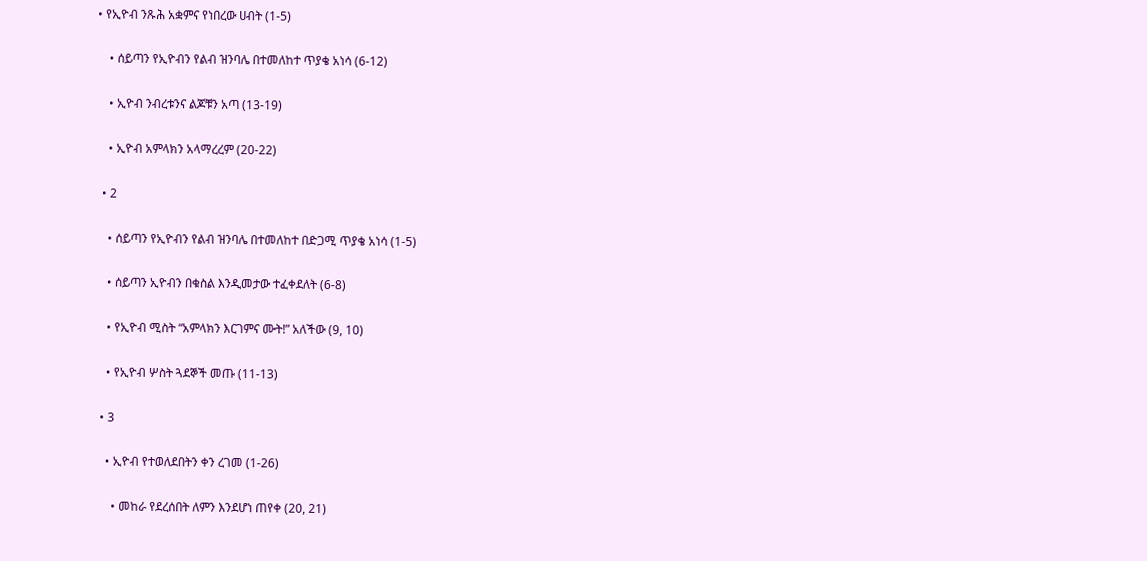• የኢዮብ ንጹሕ አቋምና የነበረው ሀብት (1-5)

    • ሰይጣን የኢዮብን የልብ ዝንባሌ በተመለከተ ጥያቄ አነሳ (6-12)

    • ኢዮብ ንብረቱንና ልጆቹን አጣ (13-19)

    • ኢዮብ አምላክን አላማረረም (20-22)

  • 2

    • ሰይጣን የኢዮብን የልብ ዝንባሌ በተመለከተ በድጋሚ ጥያቄ አነሳ (1-5)

    • ሰይጣን ኢዮብን በቁስል እንዲመታው ተፈቀደለት (6-8)

    • የኢዮብ ሚስት “አምላክን እርገምና ሙት!” አለችው (9, 10)

    • የኢዮብ ሦስት ጓደኞች መጡ (11-13)

  • 3

    • ኢዮብ የተወለደበትን ቀን ረገመ (1-26)

      • መከራ የደረሰበት ለምን እንደሆነ ጠየቀ (20, 21)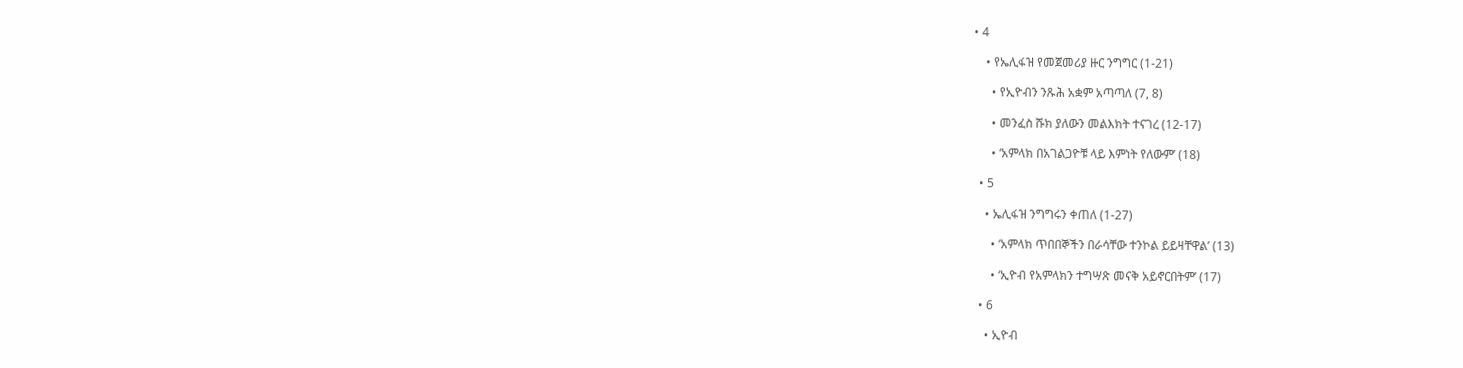• 4

    • የኤሊፋዝ የመጀመሪያ ዙር ንግግር (1-21)

      • የኢዮብን ንጹሕ አቋም አጣጣለ (7, 8)

      • መንፈስ ሹክ ያለውን መልእክት ተናገረ (12-17)

      • ‘አምላክ በአገልጋዮቹ ላይ እምነት የለውም’ (18)

  • 5

    • ኤሊፋዝ ንግግሩን ቀጠለ (1-27)

      • ‘አምላክ ጥበበኞችን በራሳቸው ተንኮል ይይዛቸዋል’ (13)

      • ‘ኢዮብ የአምላክን ተግሣጽ መናቅ አይኖርበትም’ (17)

  • 6

    • ኢዮብ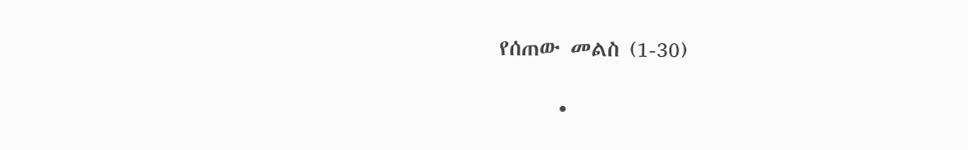የሰጠው መልስ (1-30)

      •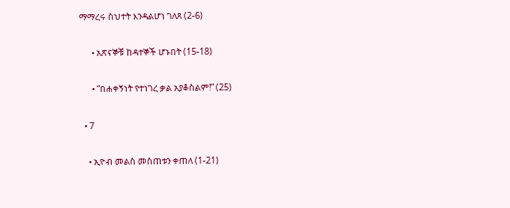ማማረሩ ስህተት እንዳልሆነ ገለጸ (2-6)

      • አጽናኞቹ ከዳተኞች ሆኑበት (15-18)

      • “በሐቀኝነት የተነገረ ቃል አያቆስልም!” (25)

  • 7

    • ኢዮብ መልስ መስጠቱን ቀጠለ (1-21)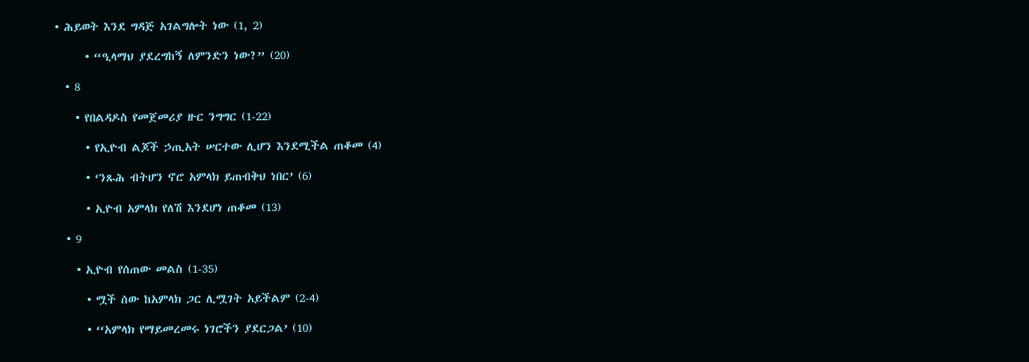• ሕይወት እንደ ግዳጅ አገልግሎት ነው (1, 2)

      • “ዒላማህ ያደረግከኝ ለምንድን ነው?” (20)

  • 8

    • የበልዳዶስ የመጀመሪያ ዙር ንግግር (1-22)

      • የኢዮብ ልጆች ኃጢአት ሠርተው ሊሆን እንደሚችል ጠቆመ (4)

      • ‘ንጹሕ ብትሆን ኖሮ አምላክ ይጠብቅህ ነበር’ (6)

      • ኢዮብ አምላክ የለሽ እንደሆነ ጠቆመ (13)

  • 9

    • ኢዮብ የሰጠው መልስ (1-35)

      • ሟች ሰው ከአምላክ ጋር ሊሟገት አይችልም (2-4)

      • ‘‘አምላክ የማይመረመሩ ነገሮችን ያደርጋል’ (10)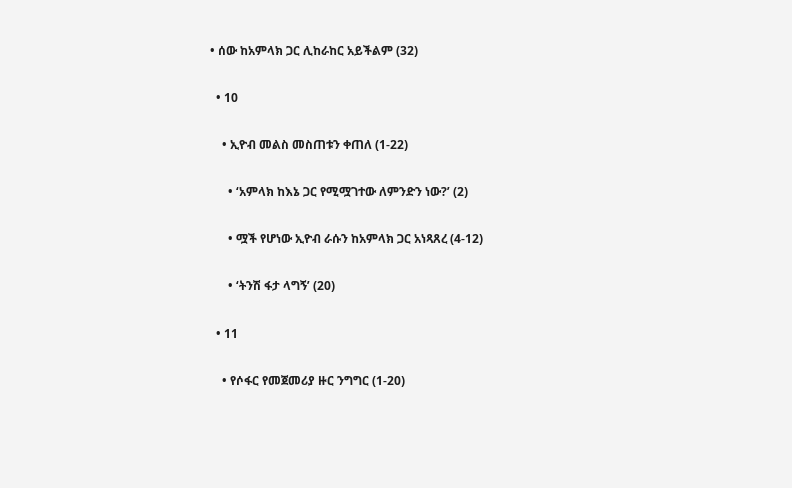• ሰው ከአምላክ ጋር ሊከራከር አይችልም (32)

  • 10

    • ኢዮብ መልስ መስጠቱን ቀጠለ (1-22)

      • ‘አምላክ ከእኔ ጋር የሚሟገተው ለምንድን ነው?’ (2)

      • ሟች የሆነው ኢዮብ ራሱን ከአምላክ ጋር አነጻጸረ (4-12)

      • ‘ትንሽ ፋታ ላግኝ’ (20)

  • 11

    • የሶፋር የመጀመሪያ ዙር ንግግር (1-20)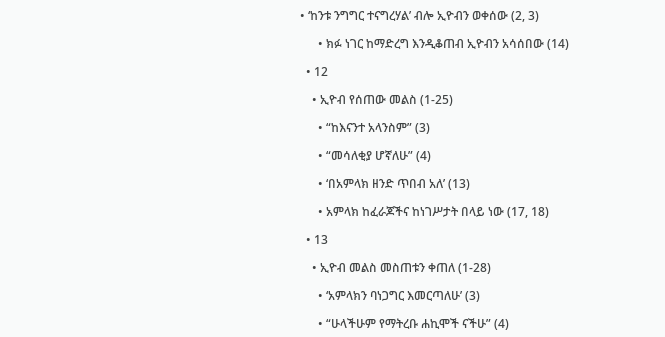• ‘ከንቱ ንግግር ተናግረሃል’ ብሎ ኢዮብን ወቀሰው (2, 3)

      • ክፉ ነገር ከማድረግ እንዲቆጠብ ኢዮብን አሳሰበው (14)

  • 12

    • ኢዮብ የሰጠው መልስ (1-25)

      • “ከእናንተ አላንስም” (3)

      • “መሳለቂያ ሆኛለሁ” (4)

      • ‘በአምላክ ዘንድ ጥበብ አለ’ (13)

      • አምላክ ከፈራጆችና ከነገሥታት በላይ ነው (17, 18)

  • 13

    • ኢዮብ መልስ መስጠቱን ቀጠለ (1-28)

      • ‘አምላክን ባነጋግር እመርጣለሁ’ (3)

      • “ሁላችሁም የማትረቡ ሐኪሞች ናችሁ” (4)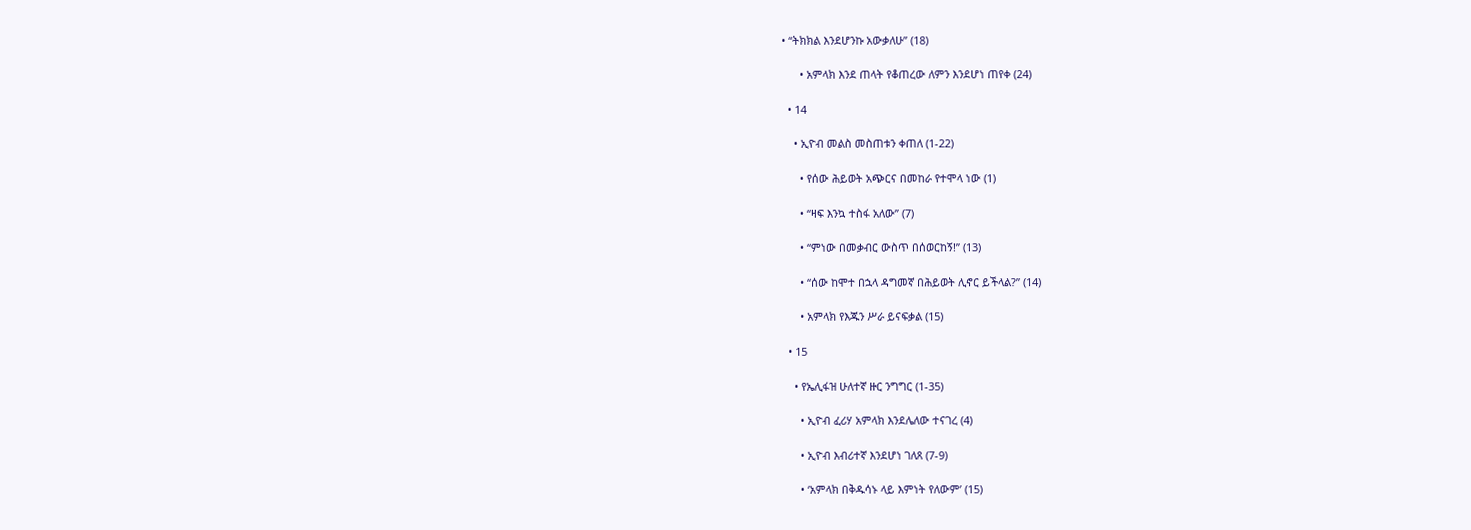• “ትክክል እንደሆንኩ አውቃለሁ” (18)

      • አምላክ እንደ ጠላት የቆጠረው ለምን እንደሆነ ጠየቀ (24)

  • 14

    • ኢዮብ መልስ መስጠቱን ቀጠለ (1-22)

      • የሰው ሕይወት አጭርና በመከራ የተሞላ ነው (1)

      • “ዛፍ እንኳ ተስፋ አለው” (7)

      • “ምነው በመቃብር ውስጥ በሰወርከኝ!” (13)

      • “ሰው ከሞተ በኋላ ዳግመኛ በሕይወት ሊኖር ይችላል?” (14)

      • አምላክ የእጁን ሥራ ይናፍቃል (15)

  • 15

    • የኤሊፋዝ ሁለተኛ ዙር ንግግር (1-35)

      • ኢዮብ ፈሪሃ አምላክ እንደሌለው ተናገረ (4)

      • ኢዮብ እብሪተኛ እንደሆነ ገለጸ (7-9)

      • ‘አምላክ በቅዱሳኑ ላይ እምነት የለውም’ (15)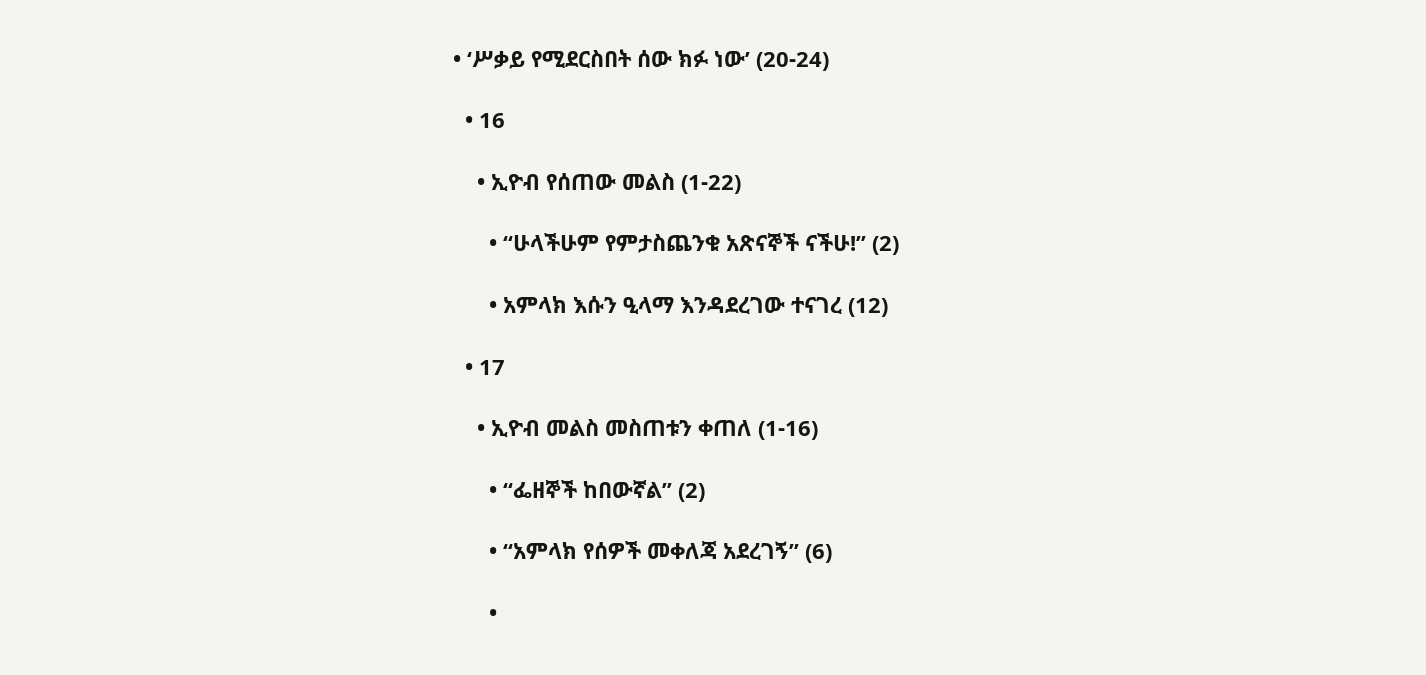• ‘ሥቃይ የሚደርስበት ሰው ክፉ ነው’ (20-24)

  • 16

    • ኢዮብ የሰጠው መልስ (1-22)

      • “ሁላችሁም የምታስጨንቁ አጽናኞች ናችሁ!” (2)

      • አምላክ እሱን ዒላማ እንዳደረገው ተናገረ (12)

  • 17

    • ኢዮብ መልስ መስጠቱን ቀጠለ (1-16)

      • “ፌዘኞች ከበውኛል” (2)

      • “አምላክ የሰዎች መቀለጃ አደረገኝ” (6)

      •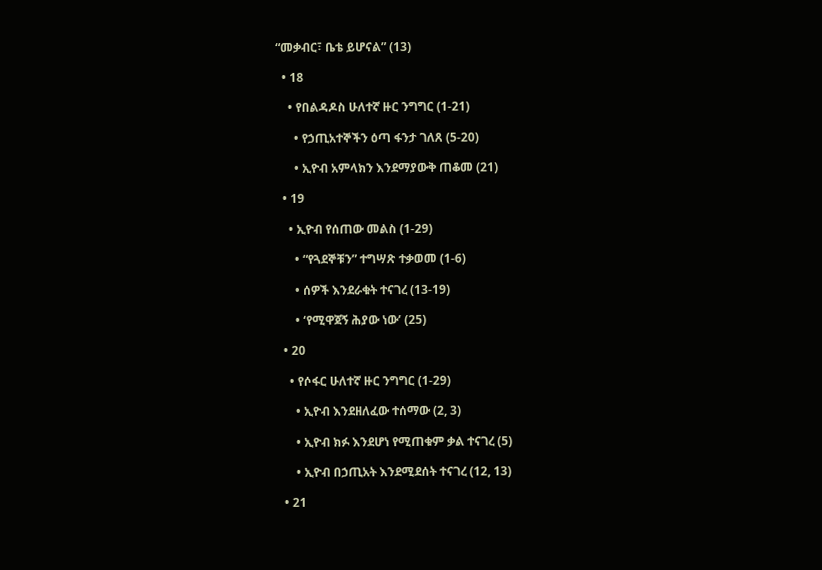“መቃብር፣ ቤቴ ይሆናል” (13)

  • 18

    • የበልዳዶስ ሁለተኛ ዙር ንግግር (1-21)

      • የኃጢአተኞችን ዕጣ ፋንታ ገለጸ (5-20)

      • ኢዮብ አምላክን እንደማያውቅ ጠቆመ (21)

  • 19

    • ኢዮብ የሰጠው መልስ (1-29)

      • “የጓደኞቹን” ተግሣጽ ተቃወመ (1-6)

      • ሰዎች እንደራቁት ተናገረ (13-19)

      • ‘የሚዋጀኝ ሕያው ነው’ (25)

  • 20

    • የሶፋር ሁለተኛ ዙር ንግግር (1-29)

      • ኢዮብ እንደዘለፈው ተሰማው (2, 3)

      • ኢዮብ ክፉ እንደሆነ የሚጠቁም ቃል ተናገረ (5)

      • ኢዮብ በኃጢአት እንደሚደሰት ተናገረ (12, 13)

  • 21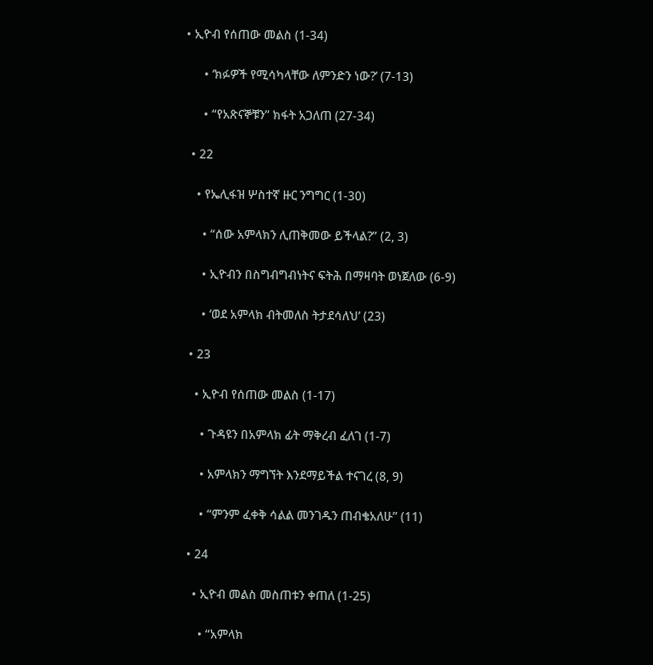• ኢዮብ የሰጠው መልስ (1-34)

      • ‘ክፉዎች የሚሳካላቸው ለምንድን ነው?’ (7-13)

      • “የአጽናኞቹን” ክፋት አጋለጠ (27-34)

  • 22

    • የኤሊፋዝ ሦስተኛ ዙር ንግግር (1-30)

      • “ሰው አምላክን ሊጠቅመው ይችላል?” (2, 3)

      • ኢዮብን በስግብግብነትና ፍትሕ በማዛባት ወነጀለው (6-9)

      • ‘ወደ አምላክ ብትመለስ ትታደሳለህ’ (23)

  • 23

    • ኢዮብ የሰጠው መልስ (1-17)

      • ጉዳዩን በአምላክ ፊት ማቅረብ ፈለገ (1-7)

      • አምላክን ማግኘት እንደማይችል ተናገረ (8, 9)

      • “ምንም ፈቀቅ ሳልል መንገዱን ጠብቄአለሁ” (11)

  • 24

    • ኢዮብ መልስ መስጠቱን ቀጠለ (1-25)

      • “አምላክ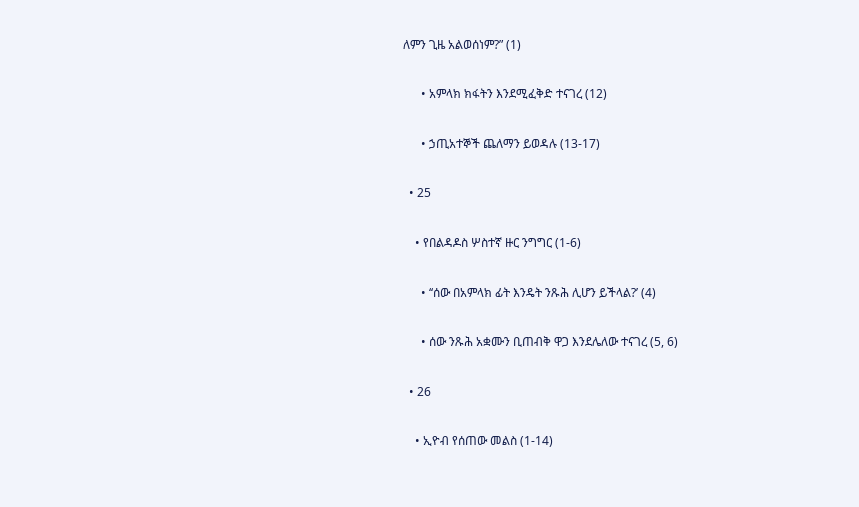ለምን ጊዜ አልወሰነም?” (1)

      • አምላክ ክፋትን እንደሚፈቅድ ተናገረ (12)

      • ኃጢአተኞች ጨለማን ይወዳሉ (13-17)

  • 25

    • የበልዳዶስ ሦስተኛ ዙር ንግግር (1-6)

      • ‘‘ሰው በአምላክ ፊት እንዴት ንጹሕ ሊሆን ይችላል?’ (4)

      • ሰው ንጹሕ አቋሙን ቢጠብቅ ዋጋ እንደሌለው ተናገረ (5, 6)

  • 26

    • ኢዮብ የሰጠው መልስ (1-14)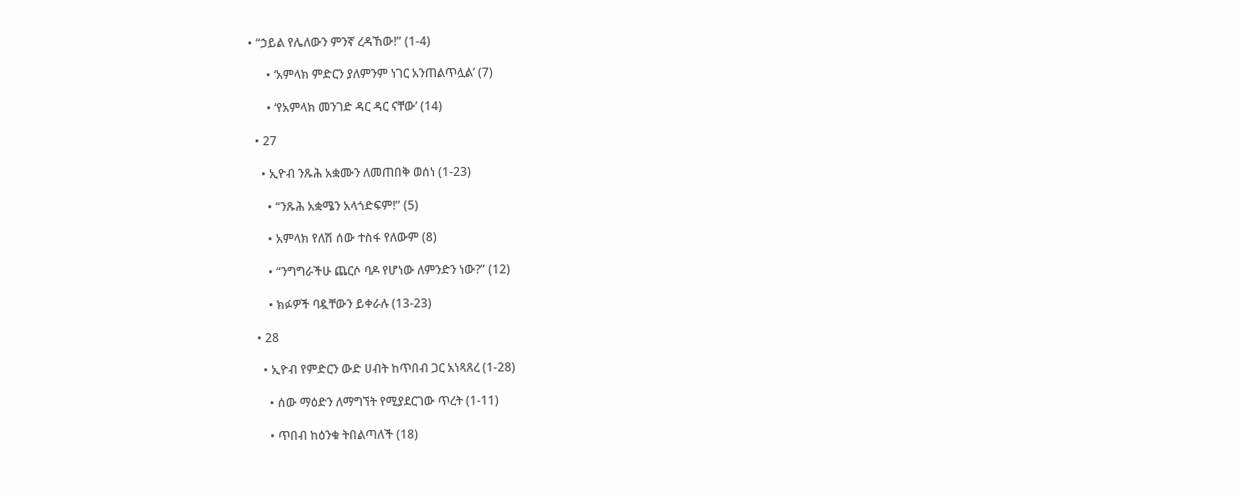• “ኃይል የሌለውን ምንኛ ረዳኸው!” (1-4)

      • ‘አምላክ ምድርን ያለምንም ነገር አንጠልጥሏል’ (7)

      • ‘የአምላክ መንገድ ዳር ዳር ናቸው’ (14)

  • 27

    • ኢዮብ ንጹሕ አቋሙን ለመጠበቅ ወሰነ (1-23)

      • “ንጹሕ አቋሜን አላጎድፍም!” (5)

      • አምላክ የለሽ ሰው ተስፋ የለውም (8)

      • “ንግግራችሁ ጨርሶ ባዶ የሆነው ለምንድን ነው?” (12)

      • ክፉዎች ባዷቸውን ይቀራሉ (13-23)

  • 28

    • ኢዮብ የምድርን ውድ ሀብት ከጥበብ ጋር አነጻጸረ (1-28)

      • ሰው ማዕድን ለማግኘት የሚያደርገው ጥረት (1-11)

      • ጥበብ ከዕንቁ ትበልጣለች (18)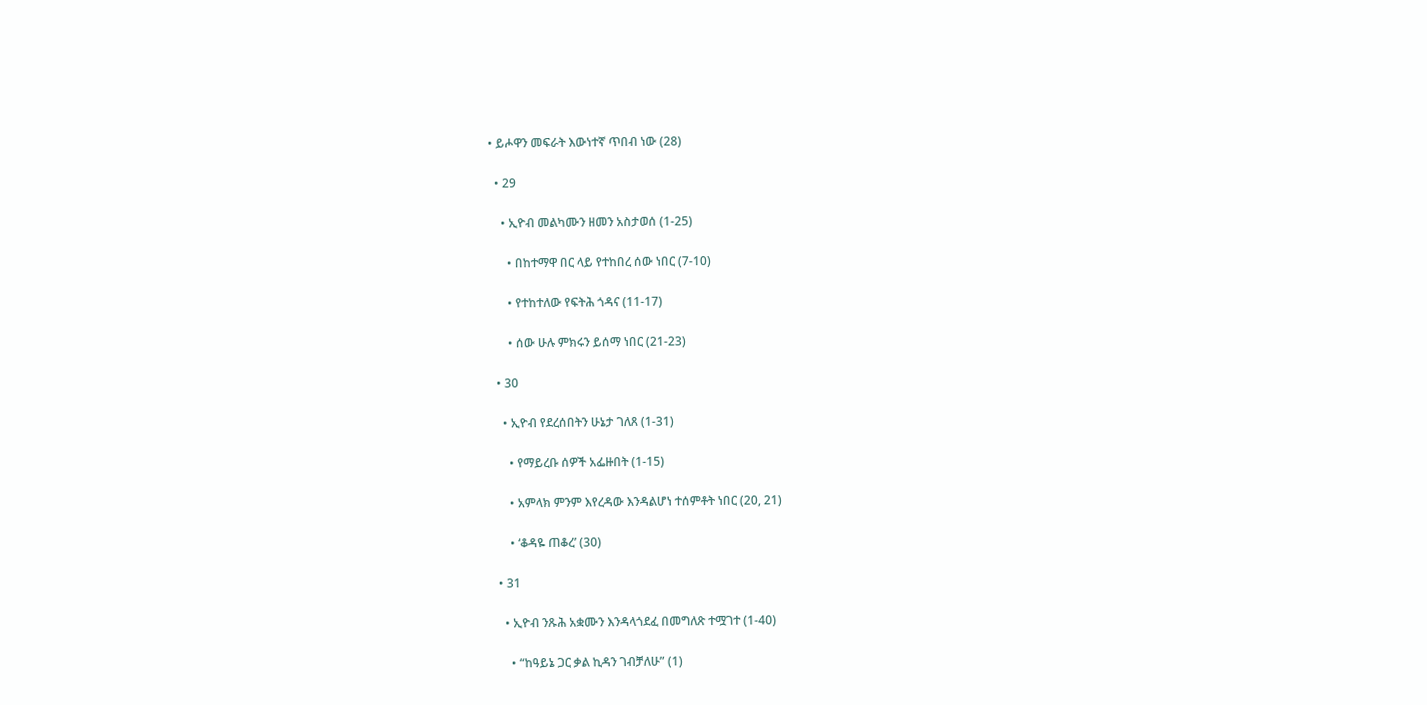• ይሖዋን መፍራት እውነተኛ ጥበብ ነው (28)

  • 29

    • ኢዮብ መልካሙን ዘመን አስታወሰ (1-25)

      • በከተማዋ በር ላይ የተከበረ ሰው ነበር (7-10)

      • የተከተለው የፍትሕ ጎዳና (11-17)

      • ሰው ሁሉ ምክሩን ይሰማ ነበር (21-23)

  • 30

    • ኢዮብ የደረሰበትን ሁኔታ ገለጸ (1-31)

      • የማይረቡ ሰዎች አፌዙበት (1-15)

      • አምላክ ምንም እየረዳው እንዳልሆነ ተሰምቶት ነበር (20, 21)

      • ‘ቆዳዬ ጠቆረ’ (30)

  • 31

    • ኢዮብ ንጹሕ አቋሙን እንዳላጎደፈ በመግለጽ ተሟገተ (1-40)

      • “ከዓይኔ ጋር ቃል ኪዳን ገብቻለሁ” (1)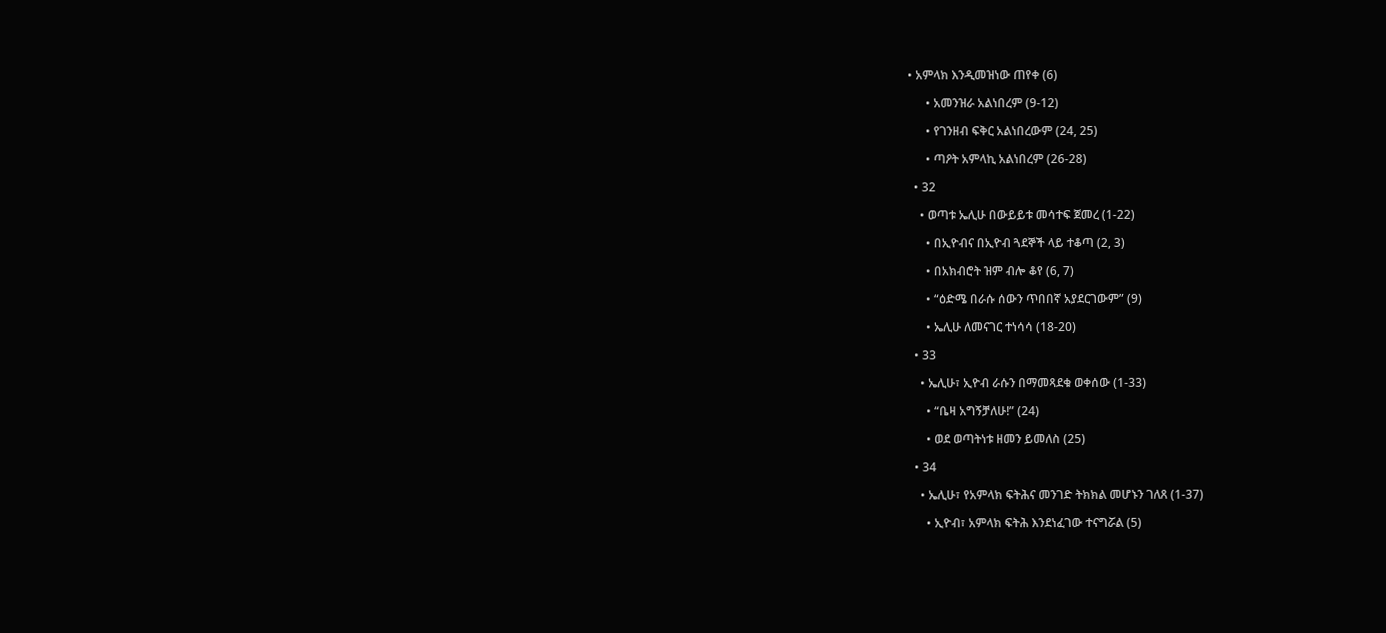• አምላክ እንዲመዝነው ጠየቀ (6)

      • አመንዝራ አልነበረም (9-12)

      • የገንዘብ ፍቅር አልነበረውም (24, 25)

      • ጣዖት አምላኪ አልነበረም (26-28)

  • 32

    • ወጣቱ ኤሊሁ በውይይቱ መሳተፍ ጀመረ (1-22)

      • በኢዮብና በኢዮብ ጓደኞች ላይ ተቆጣ (2, 3)

      • በአክብሮት ዝም ብሎ ቆየ (6, 7)

      • “ዕድሜ በራሱ ሰውን ጥበበኛ አያደርገውም” (9)

      • ኤሊሁ ለመናገር ተነሳሳ (18-20)

  • 33

    • ኤሊሁ፣ ኢዮብ ራሱን በማመጻደቁ ወቀሰው (1-33)

      • “ቤዛ አግኝቻለሁ!” (24)

      • ወደ ወጣትነቱ ዘመን ይመለስ (25)

  • 34

    • ኤሊሁ፣ የአምላክ ፍትሕና መንገድ ትክክል መሆኑን ገለጸ (1-37)

      • ኢዮብ፣ አምላክ ፍትሕ እንደነፈገው ተናግሯል (5)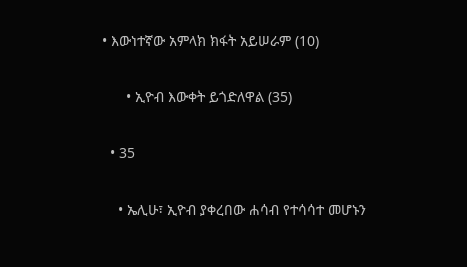• እውነተኛው አምላክ ክፋት አይሠራም (10)

      • ኢዮብ እውቀት ይጎድለዋል (35)

  • 35

    • ኤሊሁ፣ ኢዮብ ያቀረበው ሐሳብ የተሳሳተ መሆኑን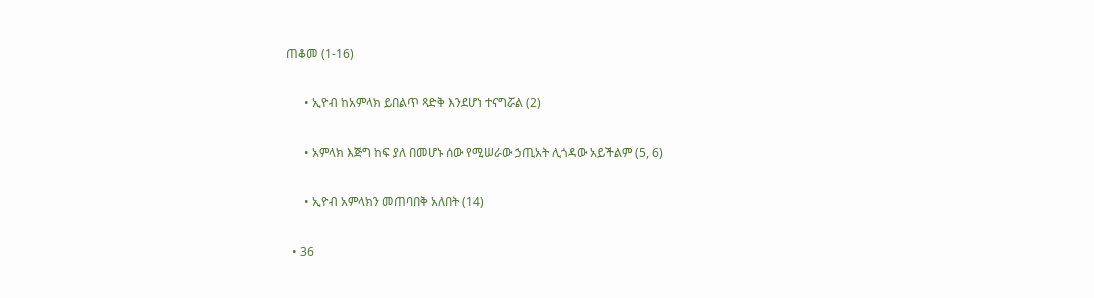ጠቆመ (1-16)

      • ኢዮብ ከአምላክ ይበልጥ ጻድቅ እንደሆነ ተናግሯል (2)

      • አምላክ እጅግ ከፍ ያለ በመሆኑ ሰው የሚሠራው ኃጢአት ሊጎዳው አይችልም (5, 6)

      • ኢዮብ አምላክን መጠባበቅ አለበት (14)

  • 36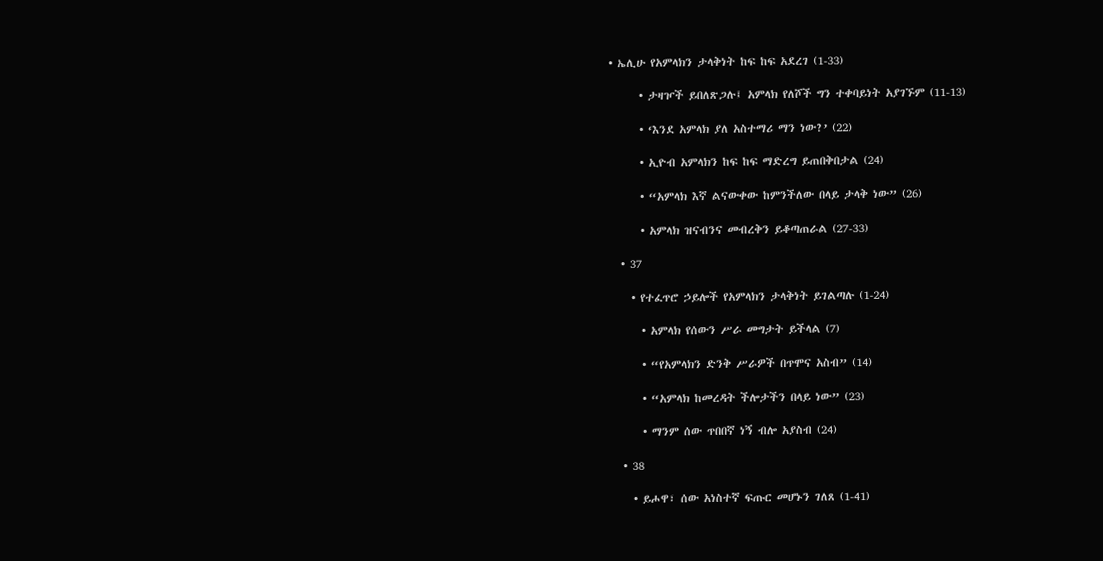• ኤሊሁ የአምላክን ታላቅነት ከፍ ከፍ አደረገ (1-33)

      • ታዛዦች ይበለጽጋሉ፤ አምላክ የለሾች ግን ተቀባይነት አያገኙም (11-13)

      • ‘እንደ አምላክ ያለ አስተማሪ ማን ነው?’ (22)

      • ኢዮብ አምላክን ከፍ ከፍ ማድረግ ይጠበቅበታል (24)

      • “አምላክ እኛ ልናውቀው ከምንችለው በላይ ታላቅ ነው” (26)

      • አምላክ ዝናብንና መብረቅን ይቆጣጠራል (27-33)

  • 37

    • የተፈጥሮ ኃይሎች የአምላክን ታላቅነት ይገልጣሉ (1-24)

      • አምላክ የሰውን ሥራ መግታት ይችላል (7)

      • “የአምላክን ድንቅ ሥራዎች በጥሞና አስብ” (14)

      • “አምላክ ከመረዳት ችሎታችን በላይ ነው” (23)

      • ማንም ሰው ጥበበኛ ነኝ ብሎ አያስብ (24)

  • 38

    • ይሖዋ፣ ሰው አነስተኛ ፍጡር መሆኑን ገለጸ (1-41)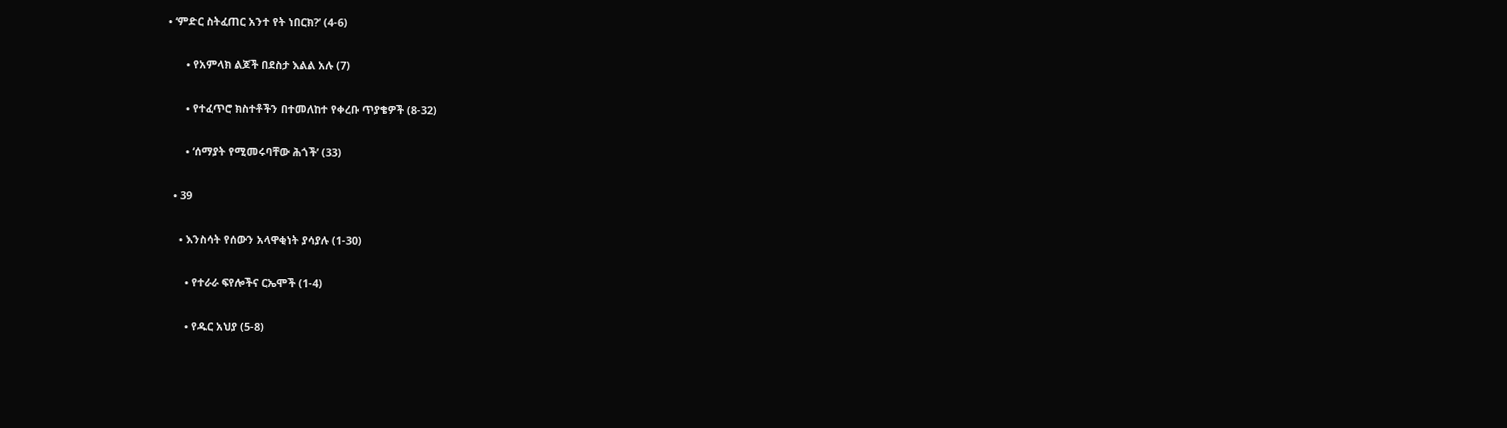• ‘ምድር ስትፈጠር አንተ የት ነበርክ?’ (4-6)

      • የአምላክ ልጆች በደስታ እልል አሉ (7)

      • የተፈጥሮ ክስተቶችን በተመለከተ የቀረቡ ጥያቄዎች (8-32)

      • ‘ሰማያት የሚመሩባቸው ሕጎች’ (33)

  • 39

    • እንስሳት የሰውን አላዋቂነት ያሳያሉ (1-30)

      • የተራራ ፍየሎችና ርኤሞች (1-4)

      • የዱር አህያ (5-8)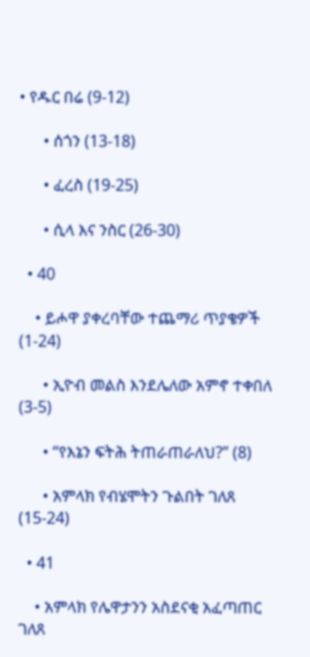• የዱር በሬ (9-12)

      • ሰጎን (13-18)

      • ፈረስ (19-25)

      • ሲላ እና ንስር (26-30)

  • 40

    • ይሖዋ ያቀረባቸው ተጨማሪ ጥያቄዎች (1-24)

      • ኢዮብ መልስ እንደሌለው አምኖ ተቀበለ (3-5)

      • “የእኔን ፍትሕ ትጠራጠራለህ?” (8)

      • አምላክ የብሄሞትን ጉልበት ገለጸ (15-24)

  • 41

    • አምላክ የሌዋታንን አስደናቂ አፈጣጠር ገለጸ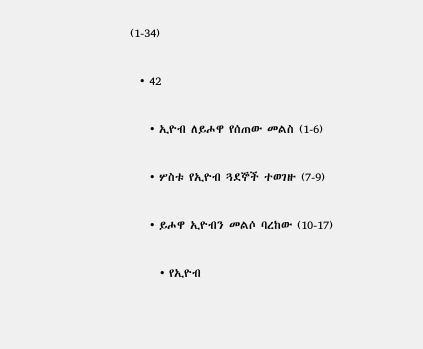(1-34)

  • 42

    • ኢዮብ ለይሖዋ የሰጠው መልስ (1-6)

    • ሦስቱ የኢዮብ ጓደኞች ተወገዙ (7-9)

    • ይሖዋ ኢዮብን መልሶ ባረከው (10-17)

      • የኢዮብ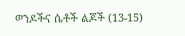ወንዶችና ሴቶች ልጆች (13-15)